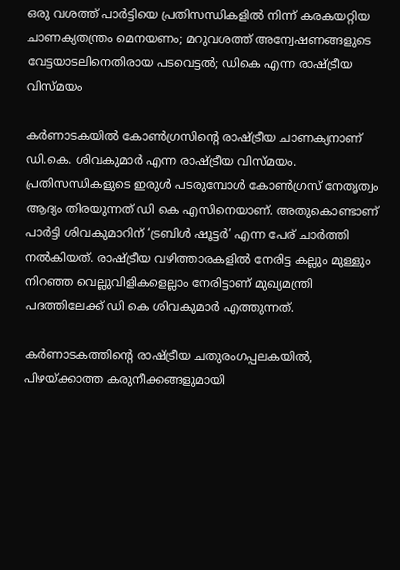ഒരു വശത്ത് പാര്‍ട്ടിയെ പ്രതിസന്ധികളില്‍ നിന്ന് കരകയറ്റിയ ചാണക്യതന്ത്രം മെനയണം; മറുവശത്ത് അന്വേഷണങ്ങളുടെ വേട്ടയാടലിനെതിരായ പടവെട്ടല്‍; ഡികെ എന്ന രാഷ്ട്രീയ വിസ്മയം

കര്‍ണാടകയില്‍ കോണ്‍ഗ്രസിന്റെ രാഷ്ട്രീയ ചാണക്യനാണ് ഡി.കെ. ശിവകുമാര്‍ എന്ന രാഷ്ട്രീയ വിസ്മയം. പ്രതിസന്ധികളുടെ ഇരുള്‍ പടരുമ്പോള്‍ കോണ്‍ഗ്രസ് നേതൃത്വം ആദ്യം തിരയുന്നത് ഡി കെ എസിനെയാണ്. അതുകൊണ്ടാണ് പാര്‍ട്ടി ശിവകുമാറിന് ‘ട്രബിള്‍ ഷൂട്ടര്‍’ എന്ന പേര് ചാര്‍ത്തി നല്‍കിയത്. രാഷ്ട്രീയ വഴിത്താരകളില്‍ നേരിട്ട കല്ലും മുള്ളും നിറഞ്ഞ വെല്ലുവിളികളെല്ലാം നേരിട്ടാണ് മുഖ്യമന്ത്രി പദത്തിലേക്ക് ഡി കെ ശിവകുമാര്‍ എത്തുന്നത്.

കര്‍ണാടകത്തിന്റെ രാഷ്ട്രീയ ചതുരംഗപ്പലകയില്‍, പിഴയ്ക്കാത്ത കരുനീക്കങ്ങളുമായി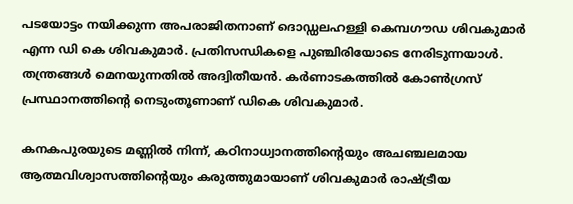പടയോട്ടം നയിക്കുന്ന അപരാജിതനാണ് ദൊഡ്ഡലഹള്ളി കെമ്പഗൗഡ ശിവകുമാര്‍ എന്ന ഡി കെ ശിവകുമാര്‍. പ്രതിസന്ധികളെ പുഞ്ചിരിയോടെ നേരിടുന്നയാള്‍. തന്ത്രങ്ങള്‍ മെനയുന്നതില്‍ അദ്വിതീയന്‍. കര്‍ണാടകത്തില്‍ കോണ്‍ഗ്രസ് പ്രസ്ഥാനത്തിന്റെ നെടുംതൂണാണ് ഡികെ ശിവകുമാര്‍.

കനകപുരയുടെ മണ്ണില്‍ നിന്ന്, കഠിനാധ്വാനത്തിന്റെയും അചഞ്ചലമായ ആത്മവിശ്വാസത്തിന്റെയും കരുത്തുമായാണ് ശിവകുമാര്‍ രാഷ്ട്രീയ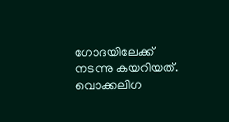ഗോദയിലേക്ക് നടന്നു കയറിയത്. വൊക്കലിഗ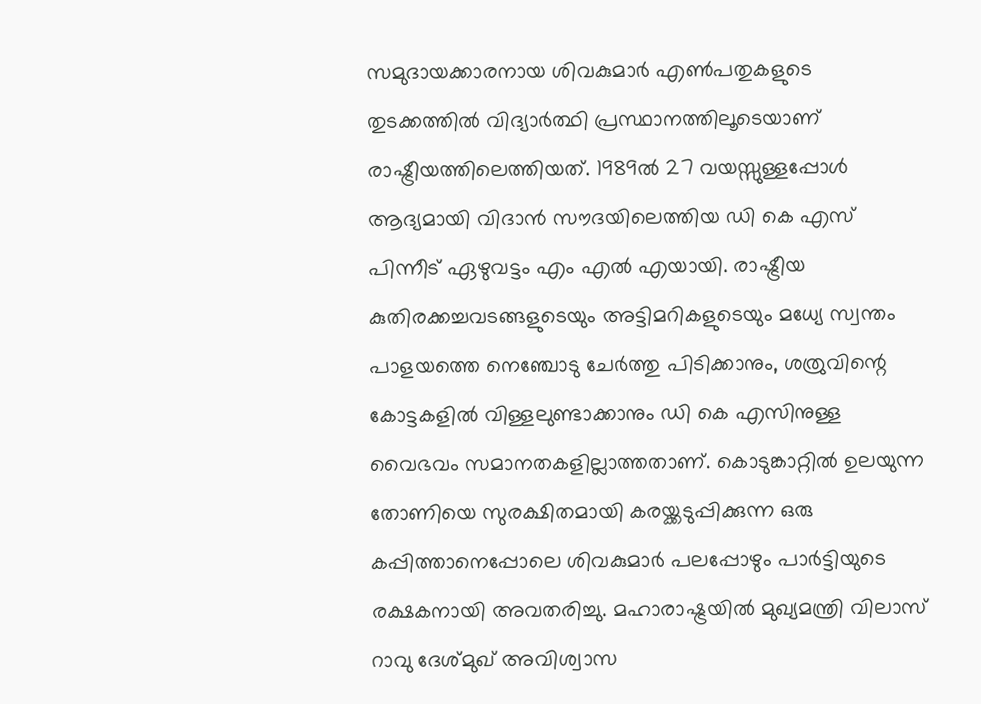സമുദായക്കാരനായ ശിവകുമാര്‍ എണ്‍പതുകളുടെ തുടക്കത്തില്‍ വിദ്യാര്‍ത്ഥി പ്രസ്ഥാനത്തിലൂടെയാണ് രാഷ്ട്രീയത്തിലെത്തിയത്. 1989ല്‍ 27 വയസ്സുള്ളപ്പോള്‍ ആദ്യമായി വിദാന്‍ സൗദയിലെത്തിയ ഡി കെ എസ് പിന്നീട് ഏഴുവട്ടം എം എല്‍ എയായി. രാഷ്ട്രീയ കുതിരക്കച്ചവടങ്ങളുടെയും അട്ടിമറികളുടെയും മധ്യേ സ്വന്തം പാളയത്തെ നെഞ്ചോടു ചേര്‍ത്തു പിടിക്കാനും, ശത്രുവിന്റെ കോട്ടകളില്‍ വിള്ളലുണ്ടാക്കാനും ഡി കെ എസിനുള്ള വൈഭവം സമാനതകളില്ലാത്തതാണ്. കൊടുങ്കാറ്റില്‍ ഉലയുന്ന തോണിയെ സുരക്ഷിതമായി കരയ്ക്കടുപ്പിക്കുന്ന ഒരു കപ്പിത്താനെപ്പോലെ ശിവകുമാര്‍ പലപ്പോഴും പാര്‍ട്ടിയുടെ രക്ഷകനായി അവതരിച്ചു. മഹാരാഷ്ട്രയില്‍ മുഖ്യമന്ത്രി വിലാസ് റാവു ദേശ്മുഖ് അവിശ്വാസ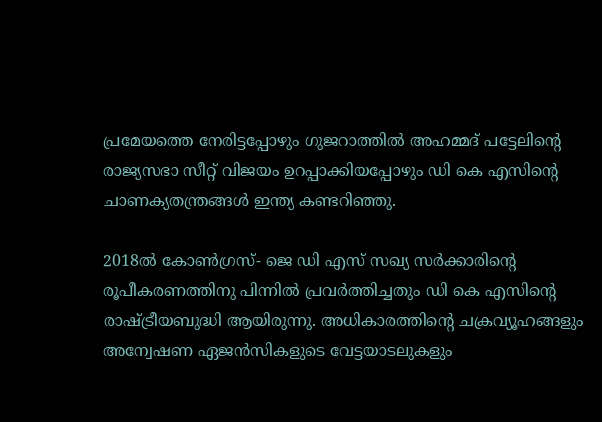പ്രമേയത്തെ നേരിട്ടപ്പോഴും ഗുജറാത്തില്‍ അഹമ്മദ് പട്ടേലിന്റെ രാജ്യസഭാ സീറ്റ് വിജയം ഉറപ്പാക്കിയപ്പോഴും ഡി കെ എസിന്റെ ചാണക്യതന്ത്രങ്ങള്‍ ഇന്ത്യ കണ്ടറിഞ്ഞു.

2018ല്‍ കോണ്‍ഗ്രസ്- ജെ ഡി എസ് സഖ്യ സര്‍ക്കാരിന്റെ രൂപീകരണത്തിനു പിന്നില്‍ പ്രവര്‍ത്തിച്ചതും ഡി കെ എസിന്റെ രാഷ്ട്രീയബുദ്ധി ആയിരുന്നു. അധികാരത്തിന്റെ ചക്രവ്യൂഹങ്ങളും അന്വേഷണ ഏജന്‍സികളുടെ വേട്ടയാടലുകളും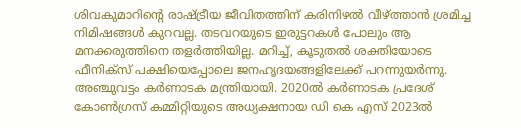ശിവകുമാറിന്റെ രാഷ്ട്രീയ ജീവിതത്തിന് കരിനിഴല്‍ വീഴ്ത്താന്‍ ശ്രമിച്ച നിമിഷങ്ങള്‍ കുറവല്ല. തടവറയുടെ ഇരുട്ടറകള്‍ പോലും ആ മനക്കരുത്തിനെ തളര്‍ത്തിയില്ല. മറിച്ച്, കൂടുതല്‍ ശക്തിയോടെ ഫീനിക്സ് പക്ഷിയെപ്പോലെ ജനഹൃദയങ്ങളിലേക്ക് പറന്നുയര്‍ന്നു. അഞ്ചുവട്ടം കര്‍ണാടക മന്ത്രിയായി. 2020ല്‍ കര്‍ണാടക പ്രദേശ് കോണ്‍ഗ്രസ് കമ്മിറ്റിയുടെ അധ്യക്ഷനായ ഡി കെ എസ് 2023ല്‍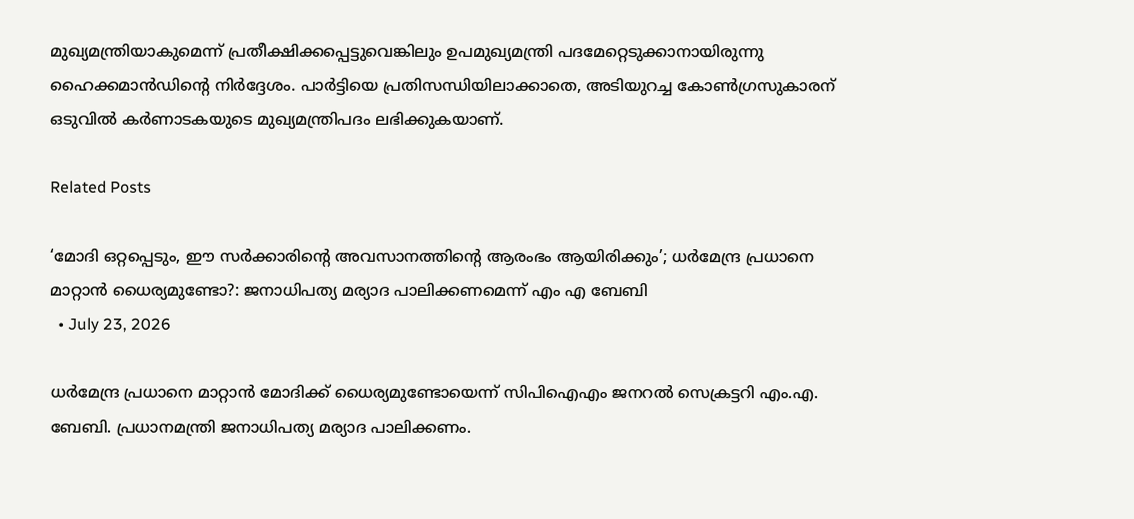മുഖ്യമന്ത്രിയാകുമെന്ന് പ്രതീക്ഷിക്കപ്പെട്ടുവെങ്കിലും ഉപമുഖ്യമന്ത്രി പദമേറ്റെടുക്കാനായിരുന്നു ഹൈക്കമാന്‍ഡിന്റെ നിര്‍ദ്ദേശം. പാര്‍ട്ടിയെ പ്രതിസന്ധിയിലാക്കാതെ, അടിയുറച്ച കോണ്‍ഗ്രസുകാരന് ഒടുവില്‍ കര്‍ണാടകയുടെ മുഖ്യമന്ത്രിപദം ലഭിക്കുകയാണ്.

Related Posts

‘മോദി ഒറ്റപ്പെടും, ഈ സർക്കാരിൻ്റെ അവസാനത്തിന്റെ ആരംഭം ആയിരിക്കും’; ധർമേന്ദ്ര പ്രധാനെ മാറ്റാൻ ധൈര്യമുണ്ടോ?: ജനാധിപത്യ മര്യാദ പാലിക്കണമെന്ന് എം എ ബേബി
  • July 23, 2026

ധർമേന്ദ്ര പ്രധാനെ മാറ്റാൻ മോദിക്ക് ധൈര്യമുണ്ടോയെന്ന് സിപിഐഎം ജനറൽ സെക്രട്ടറി എം.എ. ബേബി. പ്രധാനമന്ത്രി ജനാധിപത്യ മര്യാദ പാലിക്കണം.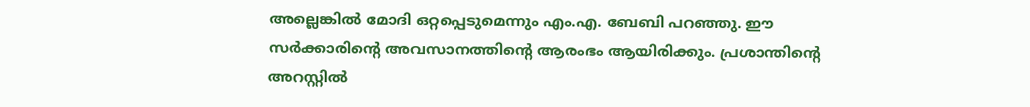അല്ലെങ്കിൽ മോദി ഒറ്റപ്പെടുമെന്നും എം.എ. ബേബി പറഞ്ഞു. ഈ സർക്കാരിൻ്റെ അവസാനത്തിന്റെ ആരംഭം ആയിരിക്കും. പ്രശാന്തിന്റെ അറസ്റ്റിൽ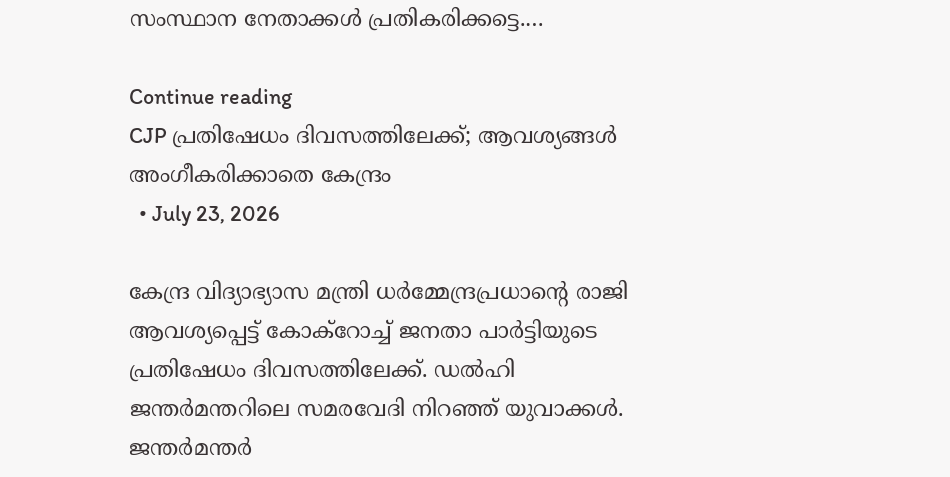സംസ്ഥാന നേതാക്കൾ പ്രതികരിക്കട്ടെ.…

Continue reading
CJP പ്രതിഷേധം ദിവസത്തിലേക്ക്; ആവശ്യങ്ങൾ അംഗീകരിക്കാതെ കേന്ദ്രം
  • July 23, 2026

കേന്ദ്ര വിദ്യാഭ്യാസ മന്ത്രി ധർമ്മേന്ദ്രപ്രധാന്റെ രാജി ആവശ്യപ്പെട്ട് കോക്റോച്ച് ജനതാ പാർട്ടിയുടെ പ്രതിഷേധം ദിവസത്തിലേക്ക്. ഡൽഹി ജന്തർമന്തറിലെ സമരവേദി നിറഞ്ഞ് യുവാക്കൾ. ജന്തർമന്തർ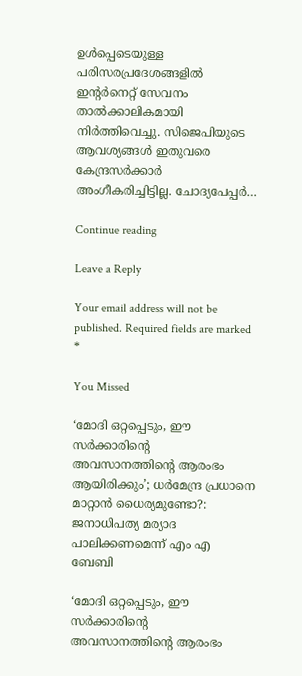ഉൾപ്പെടെയുള്ള പരിസരപ്രദേശങ്ങളിൽ ഇന്റർനെറ്റ് സേവനം താൽക്കാലികമായി നിർത്തിവെച്ചു. സിജെപിയുടെ ആവശ്യങ്ങൾ ഇതുവരെ കേന്ദ്രസർക്കാർ അംഗീകരിച്ചിട്ടില്ല. ചോദ്യപേപ്പർ…

Continue reading

Leave a Reply

Your email address will not be published. Required fields are marked *

You Missed

‘മോദി ഒറ്റപ്പെടും, ഈ സർക്കാരിൻ്റെ അവസാനത്തിന്റെ ആരംഭം ആയിരിക്കും’; ധർമേന്ദ്ര പ്രധാനെ മാറ്റാൻ ധൈര്യമുണ്ടോ?: ജനാധിപത്യ മര്യാദ പാലിക്കണമെന്ന് എം എ ബേബി

‘മോദി ഒറ്റപ്പെടും, ഈ സർക്കാരിൻ്റെ അവസാനത്തിന്റെ ആരംഭം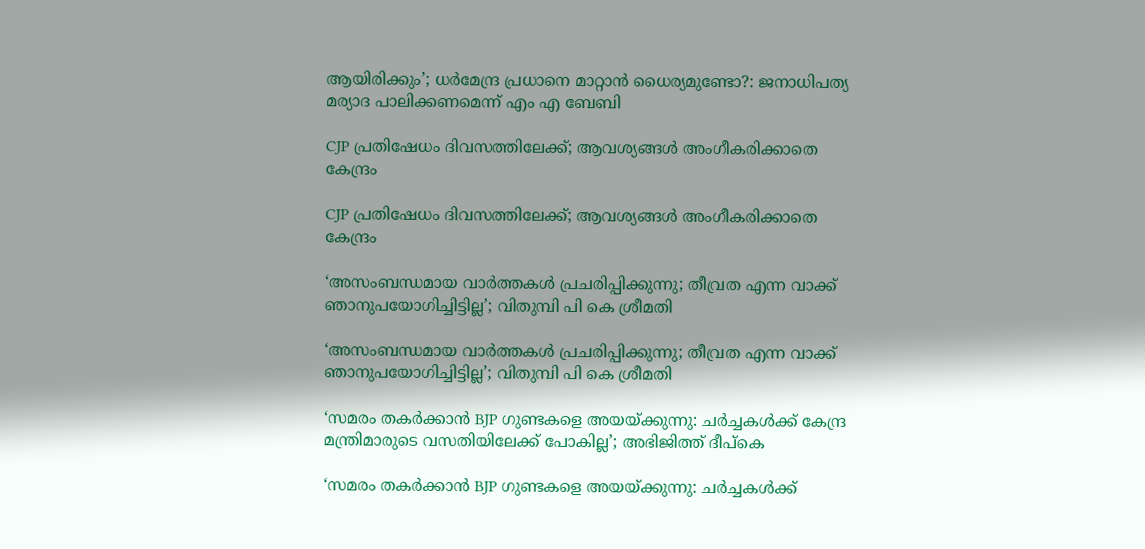ആയിരിക്കും’; ധർമേന്ദ്ര പ്രധാനെ മാറ്റാൻ ധൈര്യമുണ്ടോ?: ജനാധിപത്യ മര്യാദ പാലിക്കണമെന്ന് എം എ ബേബി

CJP പ്രതിഷേധം ദിവസത്തിലേക്ക്; ആവശ്യങ്ങൾ അംഗീകരിക്കാതെ കേന്ദ്രം

CJP പ്രതിഷേധം ദിവസത്തിലേക്ക്; ആവശ്യങ്ങൾ അംഗീകരിക്കാതെ കേന്ദ്രം

‘അസംബന്ധമായ വാർത്തകൾ പ്രചരിപ്പിക്കുന്നു; തീവ്രത എന്ന വാക്ക് ഞാനുപയോഗിച്ചിട്ടില്ല’; വിതുമ്പി പി കെ ശ്രീമതി

‘അസംബന്ധമായ വാർത്തകൾ പ്രചരിപ്പിക്കുന്നു; തീവ്രത എന്ന വാക്ക് ഞാനുപയോഗിച്ചിട്ടില്ല’; വിതുമ്പി പി കെ ശ്രീമതി

‘സമരം തകർക്കാൻ BJP ഗുണ്ടകളെ അയയ്ക്കുന്നു: ചർച്ചകൾക്ക് കേന്ദ്ര മന്ത്രിമാരുടെ വസതിയിലേക്ക് പോകില്ല’; അഭിജിത്ത് ദീപ്കെ

‘സമരം തകർക്കാൻ BJP ഗുണ്ടകളെ അയയ്ക്കുന്നു: ചർച്ചകൾക്ക്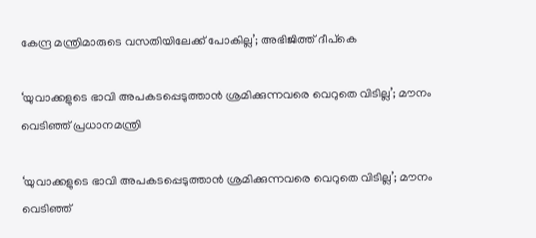കേന്ദ്ര മന്ത്രിമാരുടെ വസതിയിലേക്ക് പോകില്ല’; അഭിജിത്ത് ദീപ്കെ

‘യുവാക്കളുടെ ഭാവി അപകടപ്പെടുത്താൻ ശ്രമിക്കുന്നവരെ വെറുതെ വിടില്ല’; മൗനം വെടിഞ്ഞ് പ്രധാനമന്ത്രി

‘യുവാക്കളുടെ ഭാവി അപകടപ്പെടുത്താൻ ശ്രമിക്കുന്നവരെ വെറുതെ വിടില്ല’; മൗനം വെടിഞ്ഞ്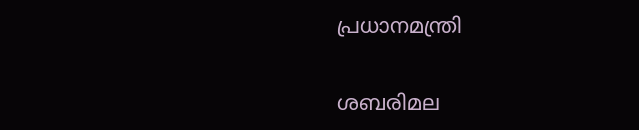പ്രധാനമന്ത്രി

ശബരിമല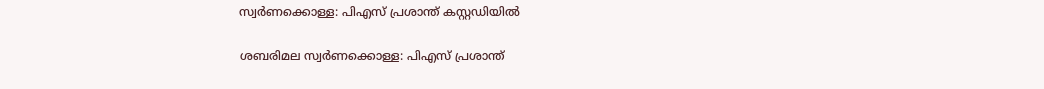സ്വർണക്കൊള്ള: പിഎസ് പ്രശാന്ത് കസ്റ്റഡിയിൽ

ശബരിമല സ്വർണക്കൊള്ള: പിഎസ് പ്രശാന്ത്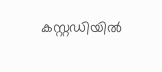കസ്റ്റഡിയിൽ